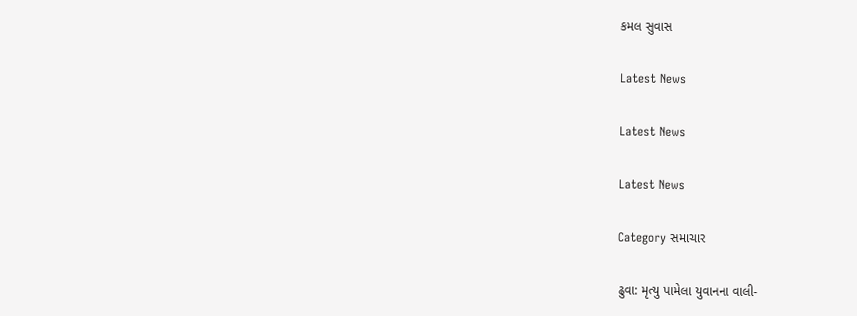કમલ સુવાસ

Latest News

Latest News

Latest News

Category સમાચાર

ઢુવા: મૃત્યુ પામેલા યુવાનના વાલી-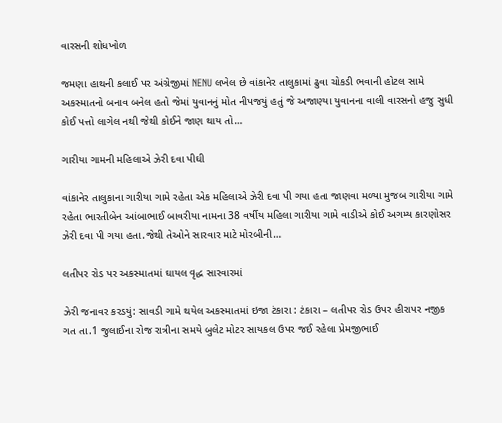વારસની શોધખોળ

જમણા હાથની કલાઈ પર અંગ્રેજીમાં NENU લખેલ છે વાંકાનેર તાલુકામાં ઢુવા ચોકડી ભવાની હોટલ સામે અકસ્માતનો બનાવ બનેલ હતો જેમાં યુવાનનું મોત નીપજયું હતું જે અજાણ્યા યુવાનના વાલી વારસનો હજુ સુધી કોઈ પત્તો લાગેલ નથી જેથી કોઈને જાણ થાય તો…

ગારીયા ગામની મહિલાએ ઝેરી દવા પીઘી

વાંકાનેર તાલુકાના ગારીયા ગામે રહેતા એક મહિલાએ ઝેરી દવા પી ગયા હતા જાણવા મળ્યા મુજબ ગારીયા ગામે રહેતા ભારતીબેન આંબાભાઈ બાવરીયા નામના 38 વર્ષીય મહિલા ગારીયા ગામે વાડીએ કોઈ અગમ્ય કારણોસર ઝેરી દવા પી ગયા હતા.જેથી તેઓને સારવાર માટે મોરબીની…

લતીપર રોડ પર અકસ્માતમાં ઘાયલ વૃદ્ધ સારવારમાં

ઝેરી જનાવર કરડયું: સાવડી ગામે થયેલ અકસ્માતમાં ઇજા ટંકારા : ટંકારા – લતીપર રોડ ઉપર હીરાપર નજીક ગત તા.1 જુલાઈના રોજ રાત્રીના સમયે બુલેટ મોટર સાયકલ ઉપર જઈ રહેલા પ્રેમજીભાઈ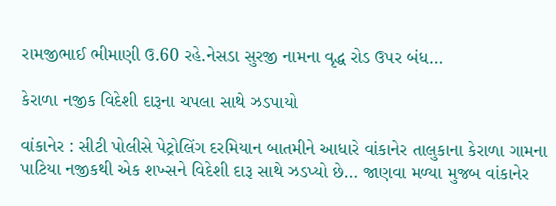રામજીભાઈ ભીમાણી ઉ.60 રહે.નેસડા સુરજી નામના વૃદ્ધ રોડ ઉપર બંધ…

કેરાળા નજીક વિદેશી દારૂના ચપલા સાથે ઝડપાયો

વાંકાનેર : સીટી પોલીસે પેટ્રોલિંગ દરમિયાન બાતમીને આધારે વાંકાનેર તાલુકાના કેરાળા ગામના પાટિયા નજીકથી એક શખ્સને વિદેશી દારૂ સાથે ઝડપ્યો છે… જાણવા મળ્યા મુજબ વાંકાનેર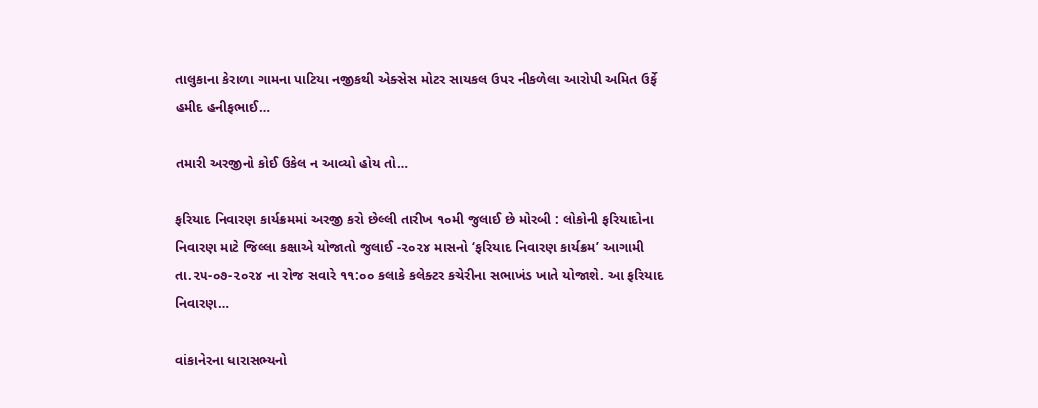તાલુકાના કેરાળા ગામના પાટિયા નજીકથી એક્સેસ મોટર સાયકલ ઉપર નીકળેલા આરોપી અમિત ઉર્ફે હમીદ હનીફભાઈ…

તમારી અરજીનો કોઈ ઉકેલ ન આવ્યો હોય તો…

ફરિયાદ નિવારણ કાર્યક્રમમાં અરજી કરો છેલ્લી તારીખ ૧૦મી જુલાઈ છે મોરબી : લોકોની ફરિયાદોના નિવારણ માટે જિલ્લા કક્ષાએ યોજાતો જુલાઈ -૨૦૨૪ માસનો ‘ફરિયાદ નિવારણ કાર્યક્રમ’ આગામી તા.૨૫-૦૭-૨૦૨૪ ના રોજ સવારે ૧૧:૦૦ કલાકે કલેક્ટર કચેરીના સભાખંડ ખાતે યોજાશે. આ ફરિયાદ નિવારણ…

વાંકાનેરના ધારાસભ્યનો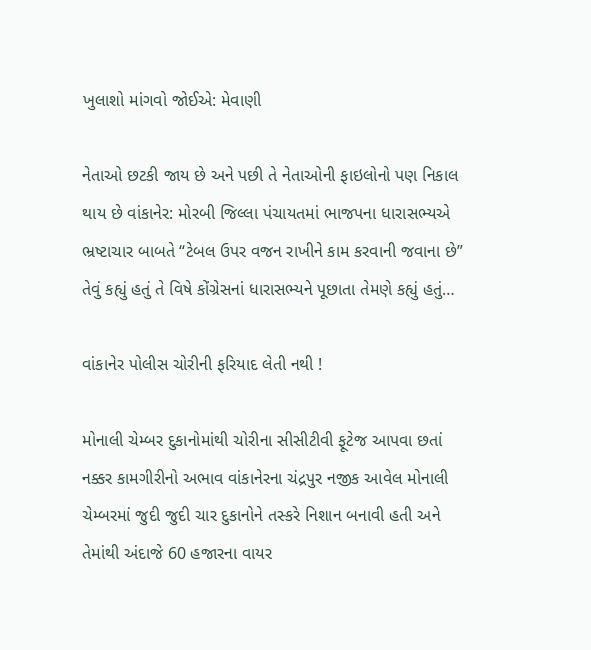ખુલાશો માંગવો જોઈએ: મેવાણી

નેતાઓ છટકી જાય છે અને પછી તે નેતાઓની ફાઇલોનો પણ નિકાલ થાય છે વાંકાનેર: મોરબી જિલ્લા પંચાયતમાં ભાજપના ધારાસભ્યએ ભ્રષ્ટાચાર બાબતે “ટેબલ ઉપર વજન રાખીને કામ કરવાની જવાના છે” તેવું કહ્યું હતું તે વિષે કોંગ્રેસનાં ધારાસભ્યને પૂછાતા તેમણે કહ્યું હતું…

વાંકાનેર પોલીસ ચોરીની ફરિયાદ લેતી નથી !

મોનાલી ચેમ્બર દુકાનોમાંથી ચોરીના સીસીટીવી ફૂટેજ આપવા છતાં નક્કર કામગીરીનો અભાવ વાંકાનેરના ચંદ્રપુર નજીક આવેલ મોનાલી ચેમ્બરમાં જુદી જુદી ચાર દુકાનોને તસ્કરે નિશાન બનાવી હતી અને તેમાંથી અંદાજે 60 હજારના વાયર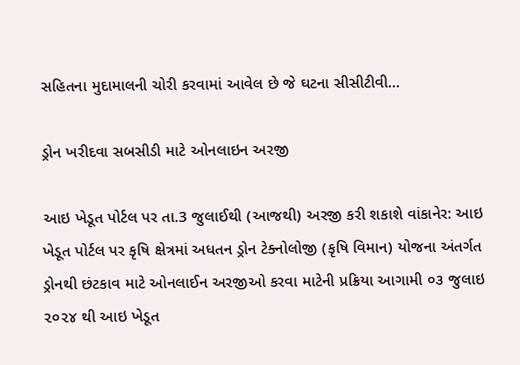સહિતના મુદામાલની ચોરી કરવામાં આવેલ છે જે ઘટના સીસીટીવી…

ડ્રોન ખરીદવા સબસીડી માટે ઓનલાઇન અરજી

આઇ ખેડૂત પોર્ટલ પર તા.3 જુલાઈથી (આજથી) અરજી કરી શકાશે વાંકાનેર: આઇ ખેડૂત પોર્ટલ પર કૃષિ ક્ષેત્રમાં અધતન ડ્રોન ટેક્નોલોજી (કૃષિ વિમાન) યોજના અંતર્ગત ડ્રોનથી છંટકાવ માટે ઓનલાઈન અરજીઓ કરવા માટેની પ્રક્રિયા આગામી ૦૩ જુલાઇ ૨૦૨૪ થી આઇ ખેડૂત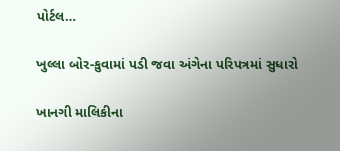પોર્ટલ…

ખુલ્લા બોર-કુવામાં પડી જવા અંગેના પરિપત્રમાં સુધારો

ખાનગી માલિકીના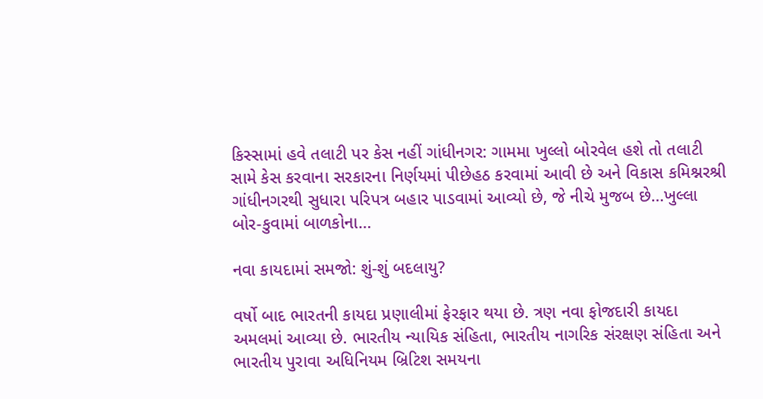કિસ્સામાં હવે તલાટી પર કેસ નહીં ગાંધીનગર: ગામમા ખુલ્લો બોરવેલ હશે તો તલાટી સામે કેસ કરવાના સરકારના નિર્ણયમાં પીછેહઠ કરવામાં આવી છે અને વિકાસ કમિશ્નરશ્રી ગાંધીનગરથી સુધારા પરિપત્ર બહાર પાડવામાં આવ્યો છે, જે નીચે મુજબ છે…ખુલ્લા બોર-કુવામાં બાળકોના…

નવા કાયદામાં સમજો: શું-શું બદલાયુ?

વર્ષો બાદ ભારતની કાયદા પ્રણાલીમાં ફેરફાર થયા છે. ત્રણ નવા ફોજદારી કાયદા અમલમાં આવ્યા છે. ભારતીય ન્યાયિક સંહિતા, ભારતીય નાગરિક સંરક્ષણ સંહિતા અને ભારતીય પુરાવા અધિનિયમ બ્રિટિશ સમયના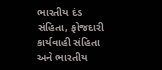ભારતીય દંડ સંહિતા, ફોજદારી કાર્યવાહી સંહિતા અને ભારતીય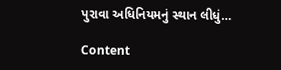પુરાવા અધિનિયમનું સ્થાન લીધું…

Content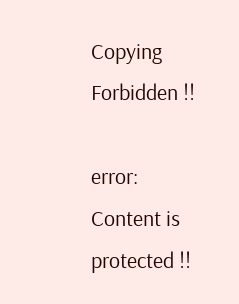Copying Forbidden !!

error: Content is protected !!